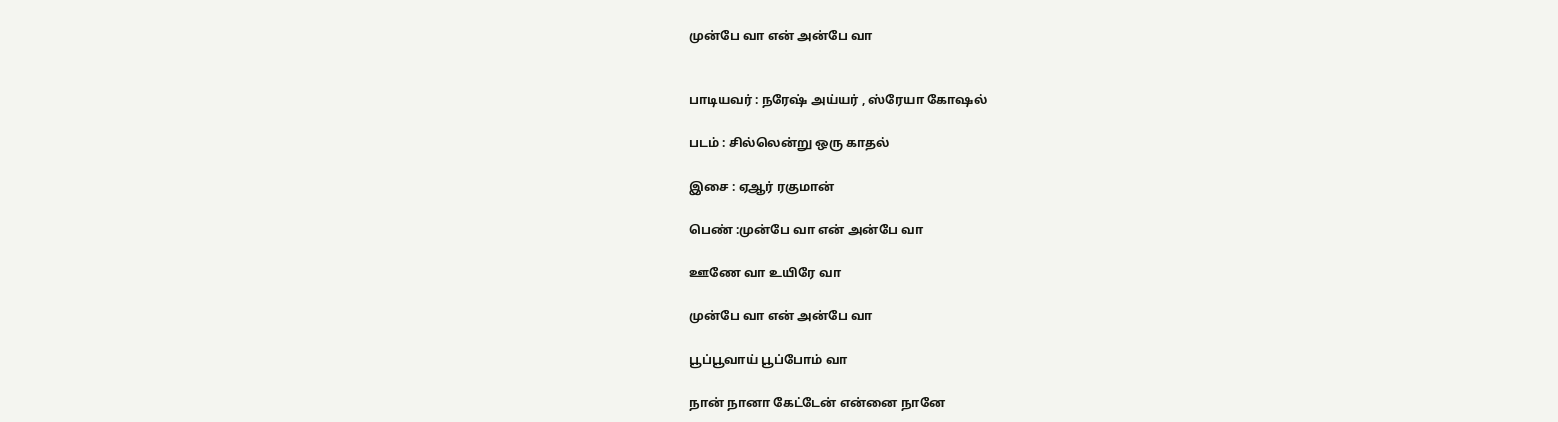முன்பே வா என் அன்பே வா


பாடியவர் : நரேஷ் அய்யர் , ஸ்ரேயா கோஷல்

படம் : சில்லென்று ஒரு காதல்

இசை : ஏஆர் ரகுமான்

பெண் :முன்பே வா என் அன்பே வா

ஊணே வா உயிரே வா

முன்பே வா என் அன்பே வா

பூப்பூவாய் பூப்போம் வா

நான் நானா கேட்டேன் என்னை நானே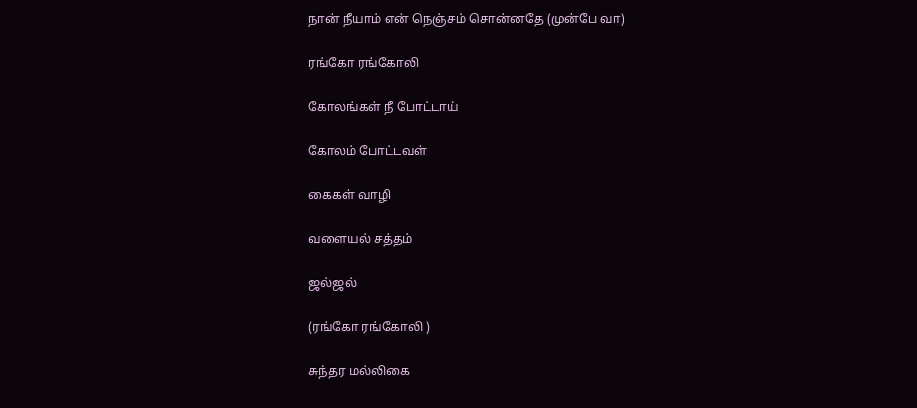நான் நீயாம் என் நெஞ்சம் சொன்னதே (முன்பே வா)

ரங்கோ ரங்கோலி

கோலங்கள் நீ போட்டாய்

கோலம் போட்டவள்

கைகள் வாழி

வளையல் சத்தம்

ஜல்ஜல்

(ரங்கோ ரங்கோலி )

சுந்தர மல்லிகை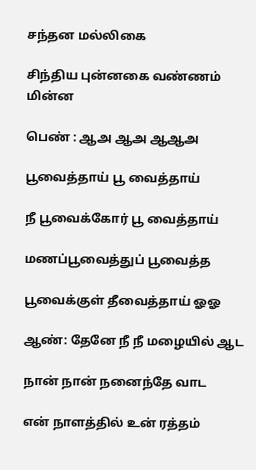சந்தன மல்லிகை

சிந்திய புன்னகை வண்ணம் மின்ன

பெண் : ஆஅ ஆஅ ஆஆஅ

பூவைத்தாய் பூ வைத்தாய்

நீ பூவைக்கோர் பூ வைத்தாய்

மணப்பூவைத்துப் பூவைத்த

பூவைக்குள் தீவைத்தாய் ஓஓ

ஆண்: தேனே நீ நீ மழையில் ஆட

நான் நான் நனைந்தே வாட

என் நாளத்தில் உன் ரத்தம்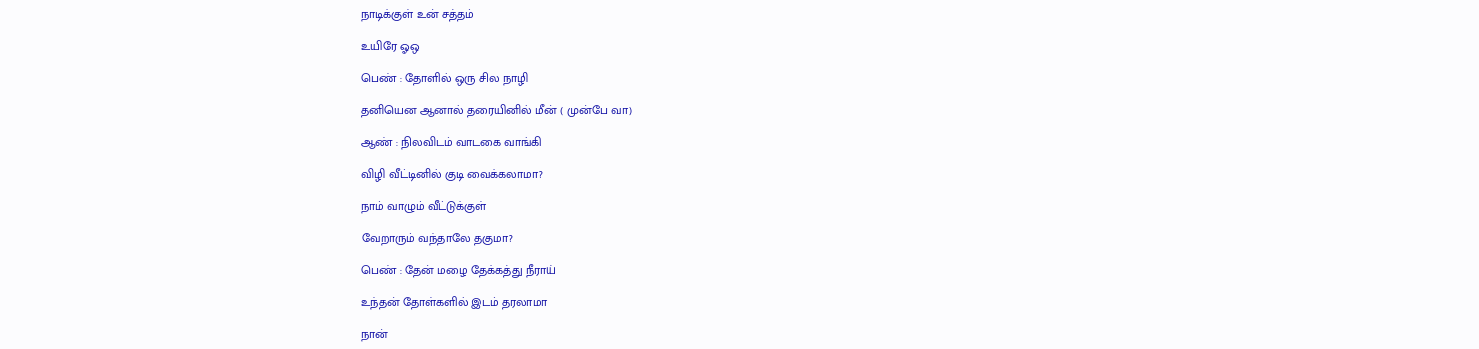நாடிக்குள் உன் சத்தம்

உயிரே ஓஒ

பெண் : தோளில் ஒரு சில நாழி

தனியென ஆனால் தரையினில் மீன் ( முன்பே வா)

ஆண் : நிலவிடம் வாடகை வாங்கி

விழி வீட்டினில் குடி வைக்கலாமா?

நாம் வாழும் வீட்டுக்குள்

வேறாரும் வந்தாலே தகுமா?

பெண் : தேன் மழை தேக்கத்து நீராய்

உந்தன் தோள்களில் இடம் தரலாமா

நான்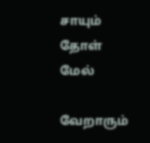சாயும் தோள் மேல்

வேறாரும்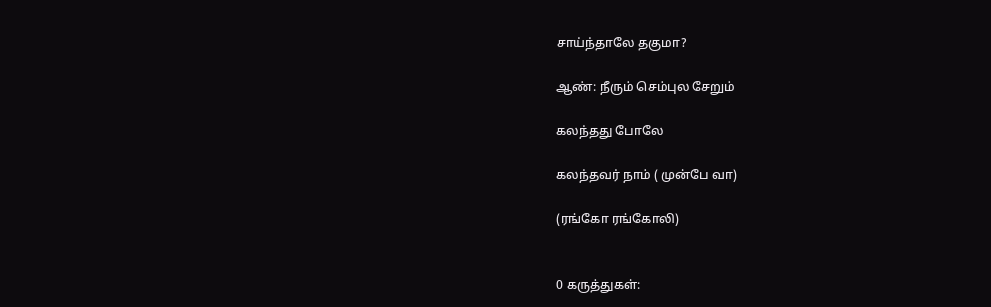சாய்ந்தாலே தகுமா?

ஆண்: நீரும் செம்புல சேறும்

கலந்தது போலே

கலந்தவர் நாம் ( முன்பே வா)

(ரங்கோ ரங்கோலி)


0 கருத்துகள்: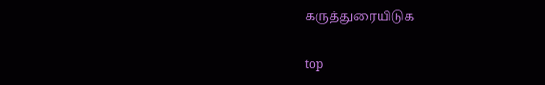கருத்துரையிடுக

top